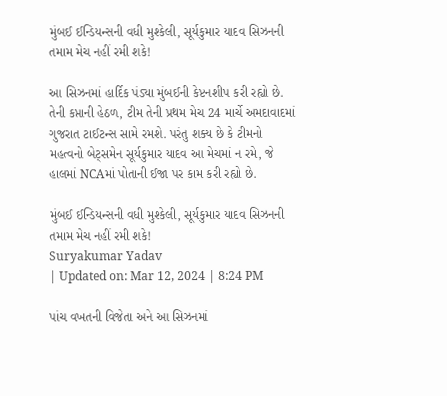મુંબઈ ઈન્ડિયન્સની વધી મુશ્કેલી, સૂર્યકુમાર યાદવ સિઝનની તમામ મેચ નહીં રમી શકે!

આ સિઝનમાં હાર્દિક પંડ્યા મુંબઈની કેપ્ટનશીપ કરી રહ્યો છે. તેની કપ્તાની હેઠળ, ટીમ તેની પ્રથમ મેચ 24 માર્ચે અમદાવાદમાં ગુજરાત ટાઈટન્સ સામે રમશે. પરંતુ શક્ય છે કે ટીમનો મહત્વનો બેટ્સમેન સૂર્યકુમાર યાદવ આ મેચમાં ન રમે, જે હાલમાં NCAમાં પોતાની ઈજા પર કામ કરી રહ્યો છે.

મુંબઈ ઈન્ડિયન્સની વધી મુશ્કેલી, સૂર્યકુમાર યાદવ સિઝનની તમામ મેચ નહીં રમી શકે!
Suryakumar Yadav
| Updated on: Mar 12, 2024 | 8:24 PM

પાંચ વખતની વિજેતા અને આ સિઝનમાં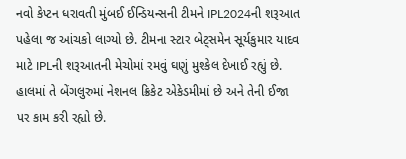નવો કેપ્ટન ધરાવતી મુંબઈ ઈન્ડિયન્સની ટીમને IPL2024ની શરૂઆત પહેલા જ આંચકો લાગ્યો છે. ટીમના સ્ટાર બેટ્સમેન સૂર્યકુમાર યાદવ માટે IPLની શરૂઆતની મેચોમાં રમવું ઘણું મુશ્કેલ દેખાઈ રહ્યું છે. હાલમાં તે બેંગલુરુમાં નેશનલ ક્રિકેટ એકેડમીમાં છે અને તેની ઈજા પર કામ કરી રહ્યો છે.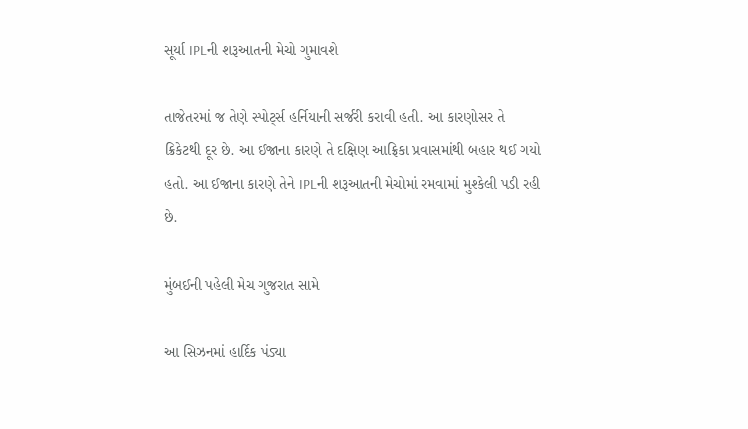સૂર્યા IPLની શરૂઆતની મેચો ગુમાવશે

તાજેતરમાં જ તેણે સ્પોર્ટ્સ હર્નિયાની સર્જરી કરાવી હતી. આ કારણોસર તે ક્રિકેટથી દૂર છે. આ ઈજાના કારણે તે દક્ષિણ આફ્રિકા પ્રવાસમાંથી બહાર થઈ ગયો હતો. આ ઈજાના કારણે તેને IPLની શરૂઆતની મેચોમાં રમવામાં મુશ્કેલી પડી રહી છે.

મુંબઈની પહેલી મેચ ગુજરાત સામે

આ સિઝનમાં હાર્દિક પંડ્યા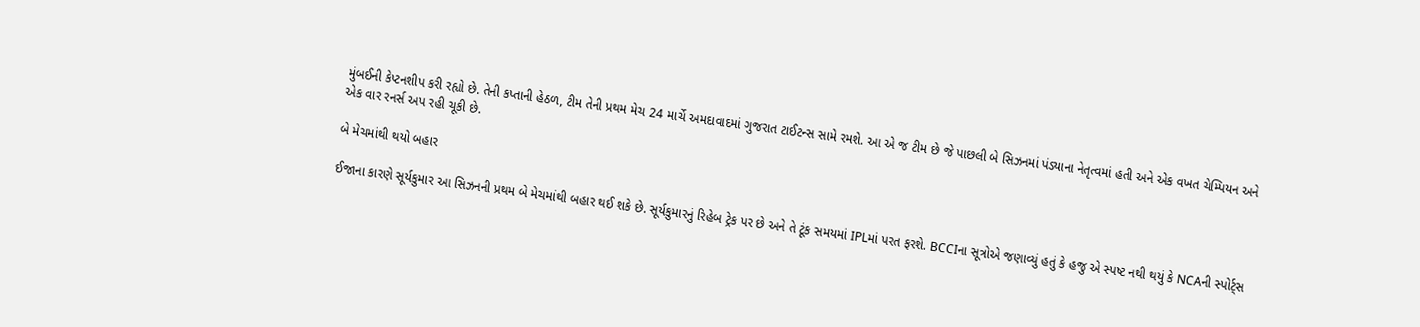મુંબઈની કેપ્ટનશીપ કરી રહ્યો છે. તેની કપ્તાની હેઠળ, ટીમ તેની પ્રથમ મેચ 24 માર્ચે અમદાવાદમાં ગુજરાત ટાઈટન્સ સામે રમશે. આ એ જ ટીમ છે જે પાછલી બે સિઝનમાં પંડ્યાના નેતૃત્વમાં હતી અને એક વખત ચેમ્પિયન અને એક વાર રનર્સ અપ રહી ચૂકી છે.

બે મેચમાંથી થયો બહાર

ઈજાના કારણે સૂર્યકુમાર આ સિઝનની પ્રથમ બે મેચમાંથી બહાર થઈ શકે છે. સૂર્યકુમારનું રિહેબ ટ્રેક પર છે અને તે ટૂંક સમયમાં IPLમાં પરત ફરશે. BCCIના સૂત્રોએ જણાવ્યું હતું કે હજુ એ સ્પષ્ટ નથી થયું કે NCAની સ્પોર્ટ્સ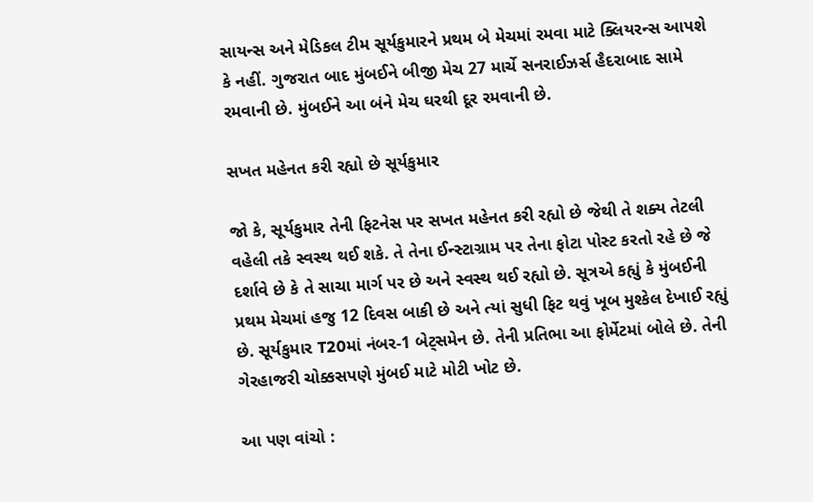સાયન્સ અને મેડિકલ ટીમ સૂર્યકુમારને પ્રથમ બે મેચમાં રમવા માટે ક્લિયરન્સ આપશે કે નહીં. ગુજરાત બાદ મુંબઈને બીજી મેચ 27 માર્ચે સનરાઈઝર્સ હૈદરાબાદ સામે રમવાની છે. મુંબઈને આ બંને મેચ ઘરથી દૂર રમવાની છે.

સખત મહેનત કરી રહ્યો છે સૂર્યકુમાર

જો કે, સૂર્યકુમાર તેની ફિટનેસ પર સખત મહેનત કરી રહ્યો છે જેથી તે શક્ય તેટલી વહેલી તકે સ્વસ્થ થઈ શકે. તે તેના ઈન્સ્ટાગ્રામ પર તેના ફોટા પોસ્ટ કરતો રહે છે જે દર્શાવે છે કે તે સાચા માર્ગ પર છે અને સ્વસ્થ થઈ રહ્યો છે. સૂત્રએ કહ્યું કે મુંબઈની પ્રથમ મેચમાં હજુ 12 દિવસ બાકી છે અને ત્યાં સુધી ફિટ થવું ખૂબ મુશ્કેલ દેખાઈ રહ્યું છે. સૂર્યકુમાર T20માં નંબર-1 બેટ્સમેન છે. તેની પ્રતિભા આ ફોર્મેટમાં બોલે છે. તેની ગેરહાજરી ચોક્કસપણે મુંબઈ માટે મોટી ખોટ છે.

આ પણ વાંચો :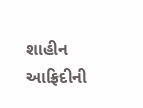શાહીન આફ્રિદીની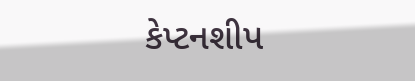કેપ્ટનશીપ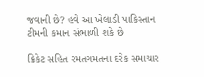જવાની છે? હવે આ ખેલાડી પાકિસ્તાન ટીમની કમાન સંભાળી શકે છે

ક્રિકેટ સહિત રમતગમતના દરેક સમાચાર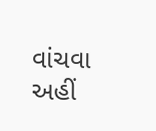વાંચવા અહીં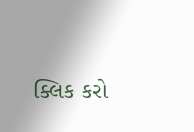ક્લિક કરો